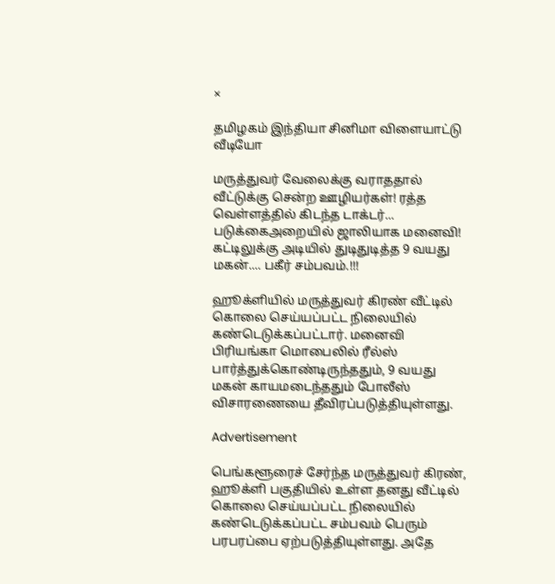×

தமிழகம் இந்தியா சினிமா விளையாட்டு வீடியோ

மருத்துவர் வேலைக்கு வராததால் வீட்டுக்கு சென்ற ஊழியர்கள்! ரத்த வெள்ளத்தில் கிடந்த டாக்டர்... படுக்கைஅறையில் ஜாலியாக மனைவி! கட்டிலுக்கு அடியில் துடிதுடித்த 9 வயது மகன்.... பகீர் சம்பவம்.!!!

ஹூக்ளியில் மருத்துவர் கிரண் வீட்டில் கொலை செய்யப்பட்ட நிலையில் கண்டெடுக்கப்பட்டார். மனைவி பிரியங்கா மொபைலில் ரீல்ஸ் பார்த்துக்கொண்டிருந்ததும், 9 வயது மகன் காயமடைந்ததும் போலீஸ் விசாரணையை தீவிரப்படுத்தியுள்ளது.

Advertisement

பெங்களூரைச் சேர்ந்த மருத்துவர் கிரண், ஹூக்ளி பகுதியில் உள்ள தனது வீட்டில் கொலை செய்யப்பட்ட நிலையில் கண்டெடுக்கப்பட்ட சம்பவம் பெரும் பரபரப்பை ஏற்படுத்தியுள்ளது. அதே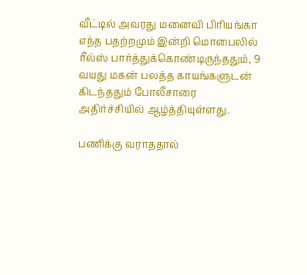வீட்டில் அவரது மனைவி பிரியங்கா எந்த பதற்றமும் இன்றி மொபைலில் ரீல்ஸ் பார்த்துக்கொண்டிருந்ததும், 9 வயது மகன் பலத்த காயங்களுடன் கிடந்ததும் போலீசாரை அதிர்ச்சியில் ஆழ்த்தியுள்ளது.

பணிக்கு வராததால்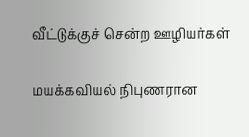வீட்டுக்குச் சென்ற ஊழியர்கள்

மயக்கவியல் நிபுணரான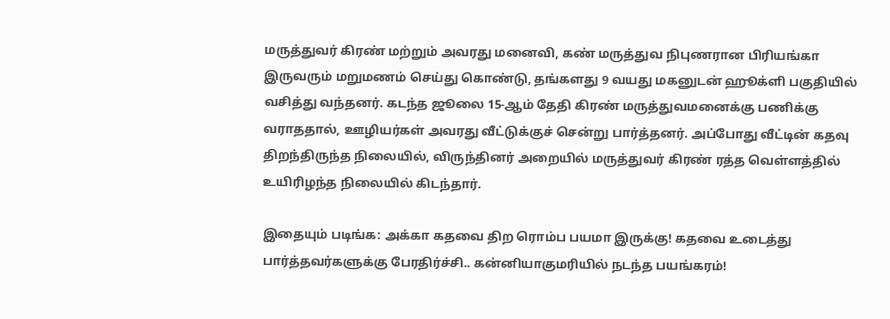மருத்துவர் கிரண் மற்றும் அவரது மனைவி, கண் மருத்துவ நிபுணரான பிரியங்கா இருவரும் மறுமணம் செய்து கொண்டு, தங்களது 9 வயது மகனுடன் ஹூக்ளி பகுதியில் வசித்து வந்தனர். கடந்த ஜூலை 15-ஆம் தேதி கிரண் மருத்துவமனைக்கு பணிக்கு வராததால், ஊழியர்கள் அவரது வீட்டுக்குச் சென்று பார்த்தனர். அப்போது வீட்டின் கதவு திறந்திருந்த நிலையில், விருந்தினர் அறையில் மருத்துவர் கிரண் ரத்த வெள்ளத்தில் உயிரிழந்த நிலையில் கிடந்தார்.

இதையும் படிங்க: அக்கா கதவை திற ரொம்ப பயமா இருக்கு! கதவை உடைத்து பார்த்தவர்களுக்கு பேரதிர்ச்சி.. கன்னியாகுமரியில் நடந்த பயங்கரம்!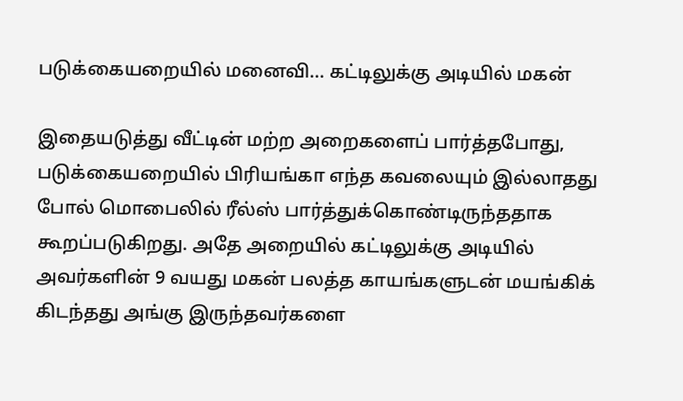படுக்கையறையில் மனைவி... கட்டிலுக்கு அடியில் மகன்

இதையடுத்து வீட்டின் மற்ற அறைகளைப் பார்த்தபோது, படுக்கையறையில் பிரியங்கா எந்த கவலையும் இல்லாதது போல் மொபைலில் ரீல்ஸ் பார்த்துக்கொண்டிருந்ததாக கூறப்படுகிறது. அதே அறையில் கட்டிலுக்கு அடியில் அவர்களின் 9 வயது மகன் பலத்த காயங்களுடன் மயங்கிக் கிடந்தது அங்கு இருந்தவர்களை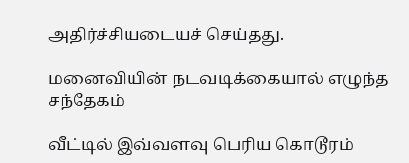அதிர்ச்சியடையச் செய்தது.

மனைவியின் நடவடிக்கையால் எழுந்த சந்தேகம்

வீட்டில் இவ்வளவு பெரிய கொடூரம்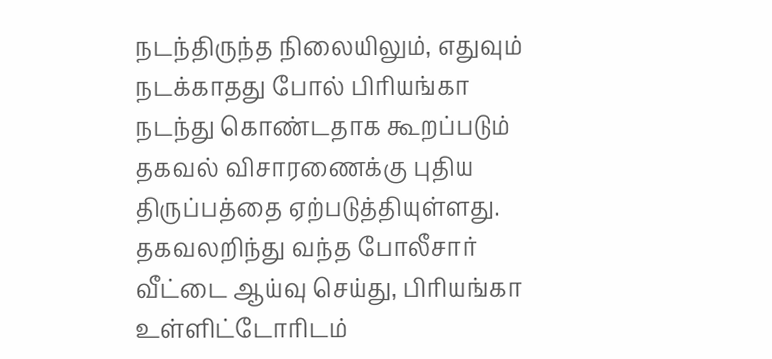நடந்திருந்த நிலையிலும், எதுவும் நடக்காதது போல் பிரியங்கா நடந்து கொண்டதாக கூறப்படும் தகவல் விசாரணைக்கு புதிய திருப்பத்தை ஏற்படுத்தியுள்ளது. தகவலறிந்து வந்த போலீசார் வீட்டை ஆய்வு செய்து, பிரியங்கா உள்ளிட்டோரிடம்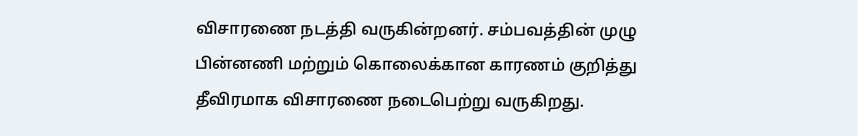விசாரணை நடத்தி வருகின்றனர். சம்பவத்தின் முழு பின்னணி மற்றும் கொலைக்கான காரணம் குறித்து தீவிரமாக விசாரணை நடைபெற்று வருகிறது.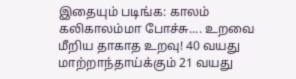இதையும் படிங்க: காலம் கலிகாலம்மா போச்சு.... உறவை மீறிய தாகாத உறவு! 40 வயது மாற்றாந்தாய்க்கும் 21 வயது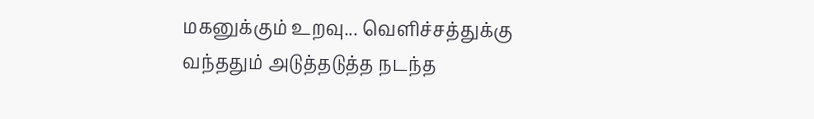மகனுக்கும் உறவு... வெளிச்சத்துக்கு வந்ததும் அடுத்தடுத்த நடந்த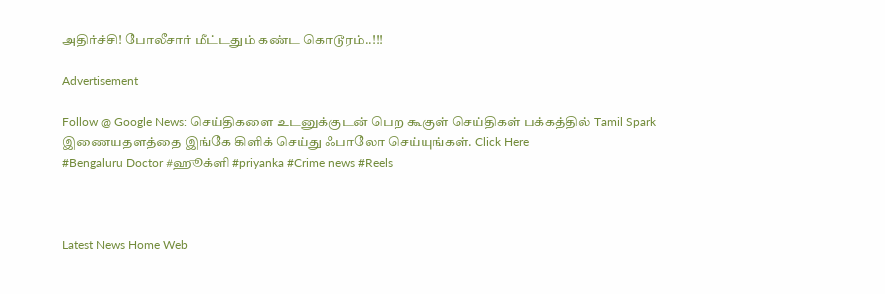அதிர்ச்சி! போலீசார் மீட்டதும் கண்ட கொடூரம்..!!!

Advertisement

Follow @ Google News: செய்திகளை உடனுக்குடன் பெற கூகுள் செய்திகள் பக்கத்தில் Tamil Spark இணையதளத்தை இங்கே கிளிக் செய்து ஃபாலோ செய்யுங்கள். Click Here
#Bengaluru Doctor #ஹூக்ளி #priyanka #Crime news #Reels



Latest News Home Web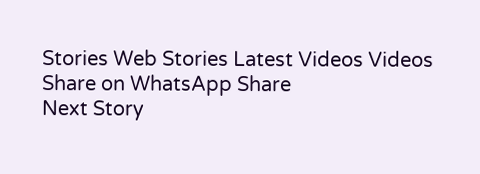Stories Web Stories Latest Videos Videos Share on WhatsApp Share
Next Story